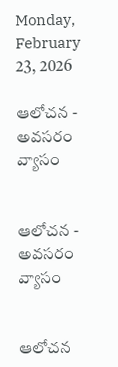Monday, February 23, 2026

ఆలోచన - అవసరం వ్యాసం


ఆలోచన - అవసరం వ్యాసం


ఆలోచన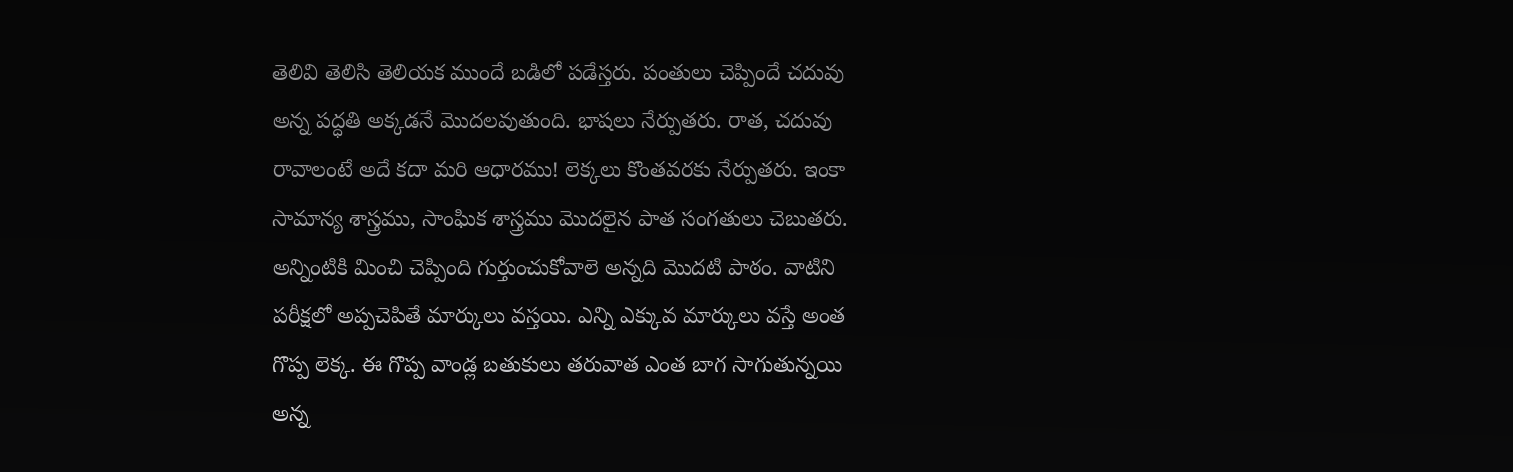తెలివి తెలిసి తెలియక ముందే బడిలో పడేస్తరు. పంతులు చెప్పిందే చదువు అన్న పద్ధతి అక్కడనే మొదలవుతుంది. భాషలు నేర్పుతరు. రాత, చదువు రావాలంటే అదే కదా మరి ఆధారము! లెక్కలు కొంతవరకు నేర్పుతరు. ఇంకా సామాన్య శాస్త్రము, సాంఘిక శాస్త్రము మొదలైన పాత సంగతులు చెబుతరు. అన్నింటికి మించి చెప్పింది గుర్తుంచుకోవాలె అన్నది మొదటి పాఠం. వాటిని పరీక్షలో అప్పచెపితే మార్కులు వస్తయి. ఎన్ని ఎక్కువ మార్కులు వస్తే అంత గొప్ప లెక్క. ఈ గొప్ప వాండ్ల బతుకులు తరువాత ఎంత బాగ సాగుతున్నయి అన్న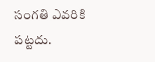సంగతి ఎవరికి పట్టదు.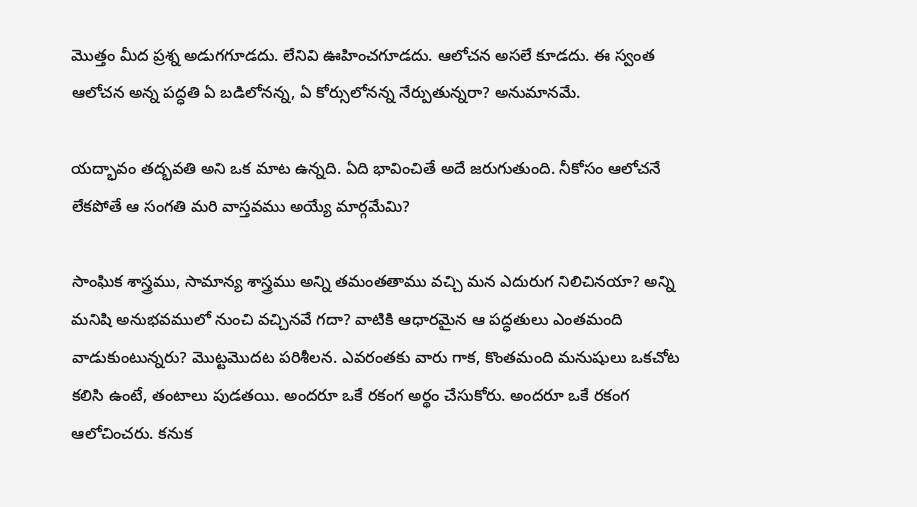మొత్తం మీద ప్రశ్న అడుగగూడదు. లేనివి ఊహించగూడదు. ఆలోచన అసలే కూడదు. ఈ స్వంత ఆలోచన అన్న పద్ధతి ఏ బడిలోనన్న, ఏ కోర్సులోనన్న నేర్పుతున్నరా? అనుమానమే.

యద్భావం తద్భవతి అని ఒక మాట ఉన్నది. ఏది భావించితే అదే జరుగుతుంది. నీకోసం ఆలోచనే లేకపోతే ఆ సంగతి మరి వాస్తవము అయ్యే మార్గమేమి?

సాంఘిక శాస్త్రము, సామాన్య శాస్త్రము అన్ని తమంతతాము వచ్చి మన ఎదురుగ నిలిచినయా? అన్ని మనిషి అనుభవములో నుంచి వచ్చినవే గదా? వాటికి ఆధారమైన ఆ పద్ధతులు ఎంతమంది వాడుకుంటున్నరు? మొట్టమొదట పరిశీలన. ఎవరంతకు వారు గాక, కొంతమంది మనుషులు ఒకచోట కలిసి ఉంటే, తంటాలు పుడతయి. అందరూ ఒకే రకంగ అర్థం చేసుకోరు. అందరూ ఒకే రకంగ ఆలోచించరు. కనుక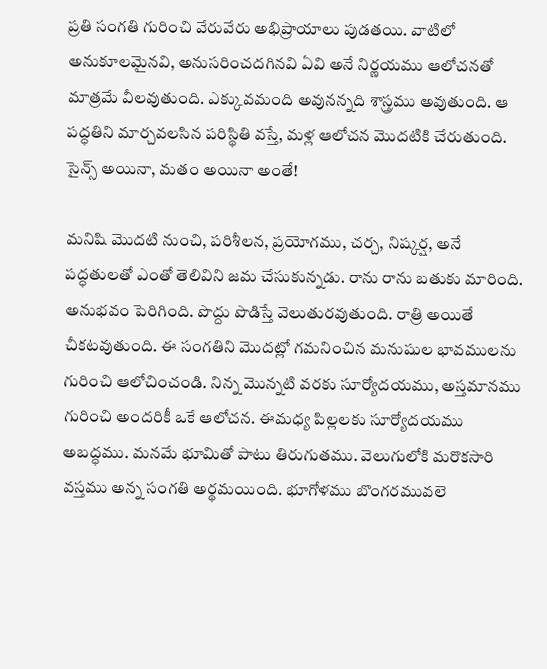ప్రతి సంగతి గురించి వేరువేరు అభిప్రాయాలు పుడతయి. వాటిలో అనుకూలమైనవి, అనుసరించదగినవి ఏవి అనే నిర్ణయము ఆలోచనతో మాత్రమే వీలవుతుంది. ఎక్కువమంది అవునన్నది శాస్త్రము అవుతుంది. ఆ పద్ధతిని మార్చవలసిన పరిస్థితి వస్తే, మళ్ల ఆలోచన మొదటికి చేరుతుంది. సైన్స్ అయినా, మతం అయినా అంతే!

మనిషి మొదటి నుంచి, పరిశీలన, ప్రయోగము, చర్చ, నిష్కర్ష, అనే పద్ధతులతో ఎంతో తెలివిని జమ చేసుకున్నడు. రాను రాను బతుకు మారింది. అనుభవం పెరిగింది. పొద్దు పొడిస్తే వెలుతురవుతుంది. రాత్రి అయితే చీకటవుతుంది. ఈ సంగతిని మొదట్లో గమనించిన మనుషుల భావములను గురించి ఆలోచించండి. నిన్న మొన్నటి వరకు సూర్యోదయము, అస్తమానము గురించి అందరికీ ఒకే ఆలోచన. ఈమధ్య పిల్లలకు సూర్యోదయము అబద్ధము. మనమే భూమితో పాటు తిరుగుతము. వెలుగులోకి మరొకసారి వస్తము అన్న సంగతి అర్థమయింది. భూగోళము బొంగరమువలె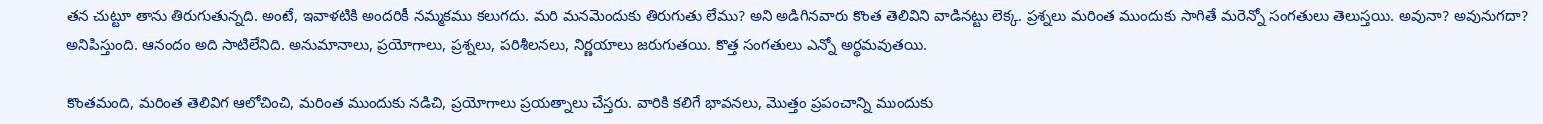తన చుట్టూ తాను తిరుగుతున్నది. అంటే, ఇవాళటికి అందరికీ నమ్మకము కలుగదు. మరి మనమెందుకు తిరుగుతు లేము? అని అడిగినవారు కొంత తెలివిని వాడినట్టు లెక్క. ప్రశ్నలు మరింత ముందుకు సాగితే మరెన్నో సంగతులు తెలుస్తయి. అవునా? అవునుగదా? అనిపిస్తుంది. ఆనందం అది సాటిలేనిది. అనుమానాలు, ప్రయోగాలు, ప్రశ్నలు, పరిశీలనలు, నిర్ణయాలు జరుగుతయి. కొత్త సంగతులు ఎన్నో అర్థమవుతయి.

కొంతమంది, మరింత తెలివిగ ఆలోచించి, మరింత ముందుకు నడిచి, ప్రయోగాలు ప్రయత్నాలు చేస్తరు. వారికి కలిగే భావనలు, మొత్తం ప్రపంచాన్ని ముందుకు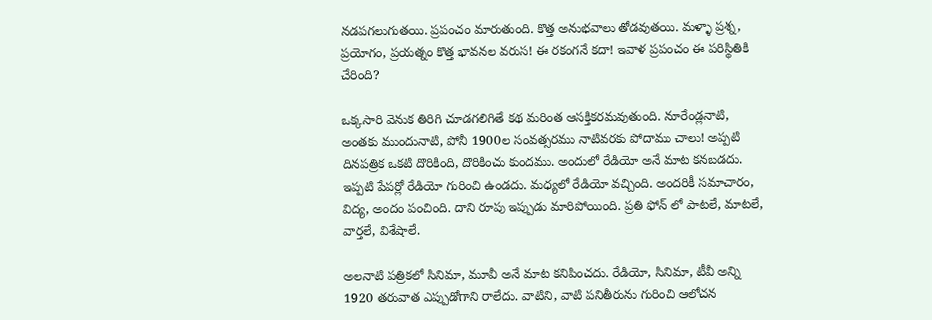నడపగలుగుతయి. ప్రపంచం మారుతుంది. కొత్త అనుభవాలు తోడవుతయి. మళ్ళా ప్రశ్న, ప్రయోగం, ప్రయత్నం కొత్త భావనల వరుస! ఈ రకంగనే కదా! ఇవాళ ప్రపంచం ఈ పరిస్థితికి చేరింది?

ఒక్కసారి వెనుక తిరిగి చూడగలిగితే కథ మరింత ఆసక్తికరమవుతుంది. నూరేండ్లనాటి, అంతకు ముందునాటి, పోనీ 1900ల సంవత్సరము నాటివరకు పోదాము చాలు! అప్పటి దినపత్రిక ఒకటి దొరికింది, దొరికించు కుందము. అందులో రేడియో అనే మాట కనబడదు. ఇప్పటి పేపర్లో రేడియో గురించి ఉండదు. మధ్యలో రేడియో వచ్చింది. అందరికీ సమాచారం, విద్య, అందం పంచింది. దాని రూపు ఇప్పుడు మారిపోయింది. ప్రతి ఫోన్ లో పాటలే, మాటలే, వార్తలే, విశేషాలే.

అలనాటి పత్రికలో సినిమా, మూవీ అనే మాట కనిపించదు. రేడియో, సినిమా, టీవీ అన్ని 1920 తరువాత ఎప్పుడోగాని రాలేదు. వాటిని, వాటి పనితీరును గురించి ఆలోచన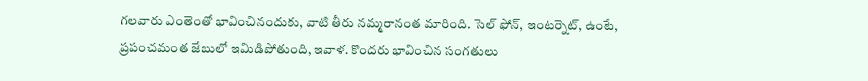గలవారు ఎంతెంతో భావించినందుకు, వాటి తీరు నమ్మరానంత మారింది. సెల్ ఫోన్, ఇంటర్నెట్, ఉంటే, ప్రపంచమంత జేబులో ఇమిడిపోతుంది, ఇవాళ. కొందరు భావించిన సంగతులు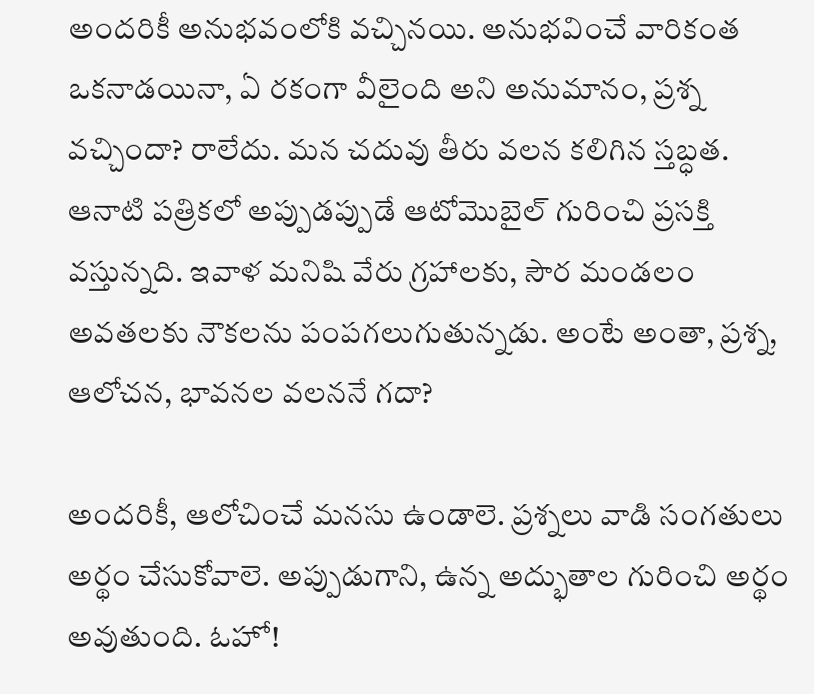అందరికీ అనుభవంలోకి వచ్చినయి. అనుభవించే వారికంత ఒకనాడయినా, ఏ రకంగా వీలైంది అని అనుమానం, ప్రశ్న వచ్చిందా? రాలేదు. మన చదువు తీరు వలన కలిగిన స్తబ్ధత. ఆనాటి పత్రికలో అప్పుడప్పుడే ఆటోమొబైల్ గురించి ప్రసక్తి వస్తున్నది. ఇవాళ మనిషి వేరు గ్రహాలకు, సౌర మండలం అవతలకు నౌకలను పంపగలుగుతున్నడు. అంటే అంతా, ప్రశ్న, ఆలోచన, భావనల వలననే గదా?

అందరికీ, ఆలోచించే మనసు ఉండాలె. ప్రశ్నలు వాడి సంగతులు అర్థం చేసుకోవాలె. అప్పుడుగాని, ఉన్న అద్భుతాల గురించి అర్థం అవుతుంది. ఓహో!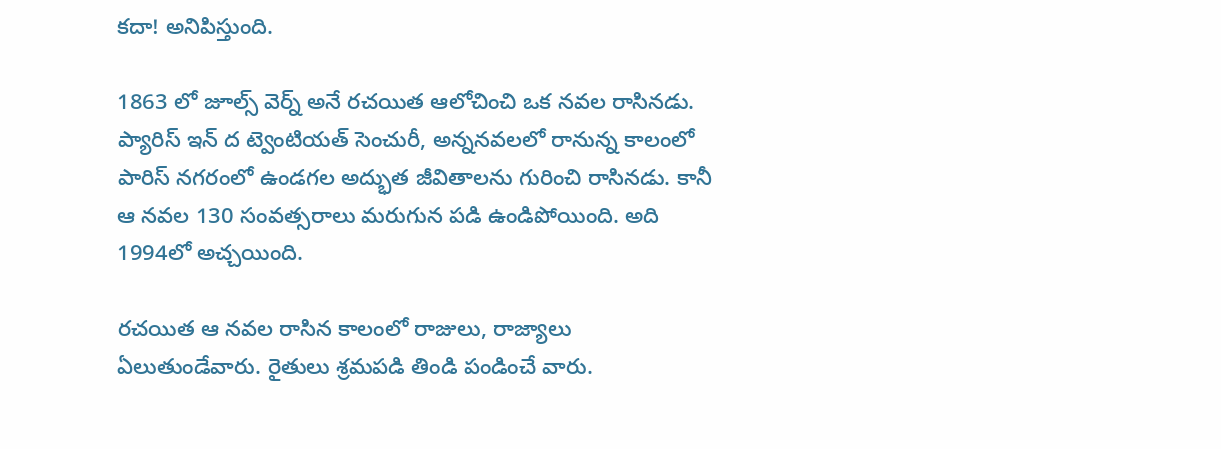కదా! అనిపిస్తుంది.

1863 లో జూల్స్ వెర్న్ అనే రచయిత ఆలోచించి ఒక నవల రాసినడు. ప్యారిస్ ఇన్ ద ట్వెంటియత్ సెంచురీ, అన్ననవలలో రానున్న కాలంలో పారిస్ నగరంలో ఉండగల అద్భుత జీవితాలను గురించి రాసినడు. కానీ ఆ నవల 130 సంవత్సరాలు మరుగున పడి ఉండిపోయింది. అది 1994లో అచ్చయింది.

రచయిత ఆ నవల రాసిన కాలంలో రాజులు, రాజ్యాలు ఏలుతుండేవారు. రైతులు శ్రమపడి తిండి పండించే వారు.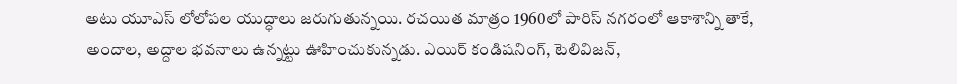అటు యూఎస్ లోలోపల యుద్ధాలు జరుగుతున్నయి. రచయిత మాత్రం 1960లో పారిస్ నగరంలో ఆకాశాన్ని తాకే, అందాల, అద్దాల భవనాలు ఉన్నట్టు ఊహించుకున్నడు. ఎయిర్ కండిషనింగ్, టెలివిజన్,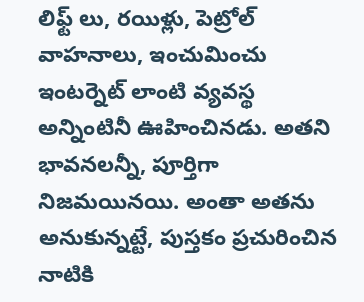లిఫ్ట్ లు, రయిళ్లు, పెట్రోల్ వాహనాలు, ఇంచుమించు ఇంటర్నెట్ లాంటి వ్యవస్థ అన్నింటినీ ఊహించినడు. అతని భావనలన్నీ, పూర్తిగా నిజమయినయి. అంతా అతను అనుకున్నట్టే, పుస్తకం ప్రచురించిన నాటికి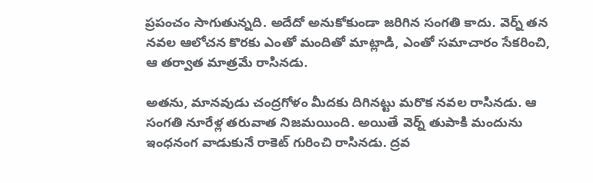ప్రపంచం సాగుతున్నది. అదేదో అనుకోకుండా జరిగిన సంగతి కాదు. వెర్న్ తన నవల ఆలోచన కొరకు ఎంతో మందితో మాట్లాడి, ఎంతో సమాచారం సేకరించి, ఆ తర్వాత మాత్రమే రాసినడు.

అతను, మానవుడు చంద్రగోళం మీదకు దిగినట్టు మరొక నవల రాసినడు. ఆ సంగతి నూరేళ్ల తరువాత నిజమయింది. అయితే వెర్న్ తుపాకి మందును ఇంధనంగ వాడుకునే రాకెట్ గురించి రాసినడు. ద్రవ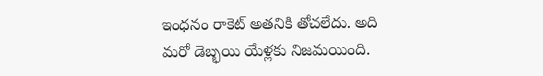ఇంధనం రాకెట్ అతనికి తోచలేదు. అది మరో డెబ్భయి యేళ్లకు నిజమయింది.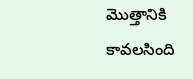మొత్తానికి కావలసింది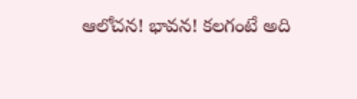ఆలోచన! భావన! కలగంటే అది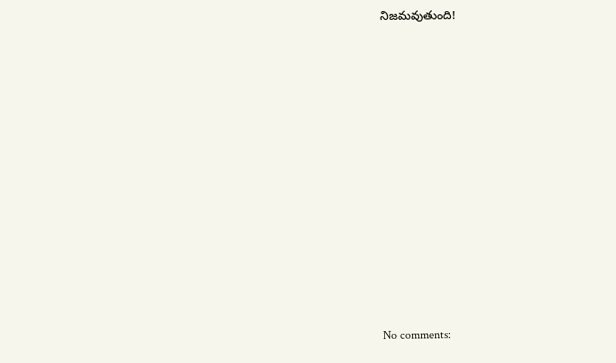నిజమవుతుంది!
















No comments: